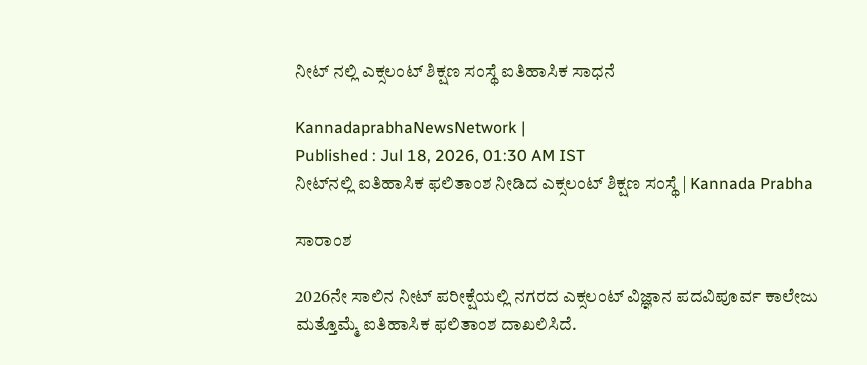ನೀಟ್‌ ನಲ್ಲಿ ಎಕ್ಸಲಂಟ್ ಶಿಕ್ಷಣ ಸಂಸ್ಥೆ ಐತಿಹಾಸಿಕ ಸಾಧನೆ

KannadaprabhaNewsNetwork |
Published : Jul 18, 2026, 01:30 AM IST
ನೀಟ್‌ನಲ್ಲಿ ಐತಿಹಾಸಿಕ ಫಲಿತಾಂಶ ನೀಡಿದ ಎಕ್ಸಲಂಟ್ ಶಿಕ್ಷಣ ಸಂಸ್ಥೆ | Kannada Prabha

ಸಾರಾಂಶ

2026ನೇ ಸಾಲಿನ ನೀಟ್ ಪರೀಕ್ಷೆಯಲ್ಲಿ ನಗರದ ಎಕ್ಸಲಂಟ್ ವಿಜ್ಞಾನ ಪದವಿಪೂರ್ವ ಕಾಲೇಜು ಮತ್ತೊಮ್ಮೆ ಐತಿಹಾಸಿಕ ಫಲಿತಾಂಶ ದಾಖಲಿಸಿದೆ.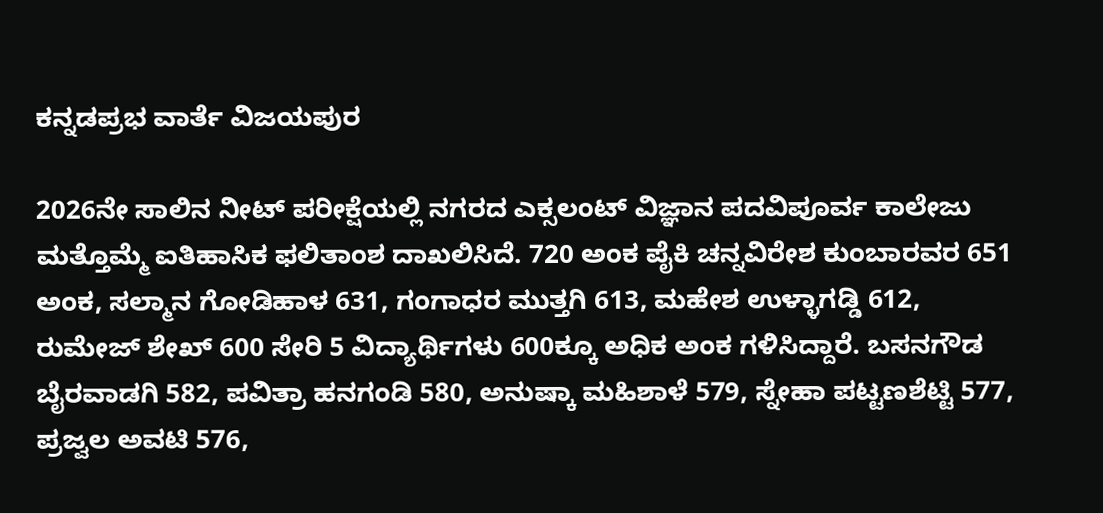ಕನ್ನಡಪ್ರಭ ವಾರ್ತೆ ವಿಜಯಪುರ

2026ನೇ ಸಾಲಿನ ನೀಟ್ ಪರೀಕ್ಷೆಯಲ್ಲಿ ನಗರದ ಎಕ್ಸಲಂಟ್ ವಿಜ್ಞಾನ ಪದವಿಪೂರ್ವ ಕಾಲೇಜು ಮತ್ತೊಮ್ಮೆ ಐತಿಹಾಸಿಕ ಫಲಿತಾಂಶ ದಾಖಲಿಸಿದೆ. 720 ಅಂಕ ಪೈಕಿ ಚನ್ನವಿರೇಶ ಕುಂಬಾರವರ 651 ಅಂಕ, ಸಲ್ಮಾನ ಗೋಡಿಹಾಳ 631, ಗಂಗಾಧರ ಮುತ್ತಗಿ 613, ಮಹೇಶ ಉಳ್ಳಾಗಡ್ಡಿ 612, ರುಮೇಜ್ ಶೇಖ್ 600 ಸೇರಿ 5 ವಿದ್ಯಾರ್ಥಿಗಳು 600ಕ್ಕೂ ಅಧಿಕ ಅಂಕ ಗಳಿಸಿದ್ದಾರೆ. ಬಸನಗೌಡ ಬೈರವಾಡಗಿ 582, ಪವಿತ್ರಾ ಹನಗಂಡಿ 580, ಅನುಷ್ಕಾ ಮಹಿಶಾಳೆ 579, ಸ್ನೇಹಾ ಪಟ್ಟಣಶೆಟ್ಟಿ 577, ಪ್ರಜ್ವಲ ಅವಟಿ 576,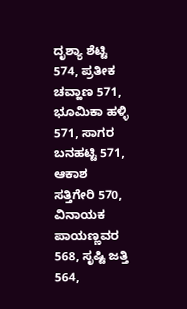ದೃಶ್ಯಾ ಶೆಟ್ಟಿ 574, ಪ್ರತೀಕ ಚವ್ಹಾಣ 571, ಭೂಮಿಕಾ ಹಳ್ಳಿ 571, ಸಾಗರ ಬನಹಟ್ಟಿ 571, ಆಕಾಶ ಸತ್ತಿಗೇರಿ 570, ವಿನಾಯಕ ಪಾಯಣ್ಣವರ 568, ಸೃಷ್ಟಿ ಜತ್ತಿ 564,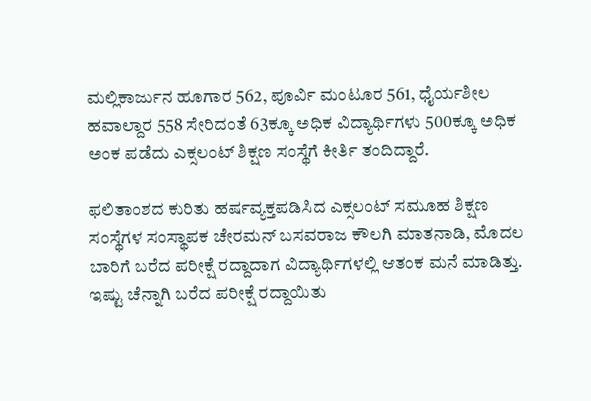ಮಲ್ಲಿಕಾರ್ಜುನ ಹೂಗಾರ 562, ಪೂರ್ವಿ ಮಂಟೂರ 561, ಧೈರ್ಯಶೀಲ ಹವಾಲ್ದಾರ 558 ಸೇರಿದಂತೆ 63ಕ್ಕೂ ಅಧಿಕ ವಿದ್ಯಾರ್ಥಿಗಳು 500ಕ್ಕೂ ಅಧಿಕ ಅಂಕ ಪಡೆದು ಎಕ್ಸಲಂಟ್ ಶಿಕ್ಷಣ ಸಂಸ್ಥೆಗೆ ಕೀರ್ತಿ ತಂದಿದ್ದಾರೆ.

ಫಲಿತಾಂಶದ ಕುರಿತು ಹರ್ಷವ್ಯಕ್ತಪಡಿಸಿದ ಎಕ್ಸಲಂಟ್ ಸಮೂಹ ಶಿಕ್ಷಣ ಸಂಸ್ಥೆಗಳ ಸಂಸ್ಥಾಪಕ ಚೇರಮನ್ ಬಸವರಾಜ ಕೌಲಗಿ ಮಾತನಾಡಿ, ಮೊದಲ ಬಾರಿಗೆ ಬರೆದ ಪರೀಕ್ಷೆ ರದ್ದಾದಾಗ ವಿದ್ಯಾರ್ಥಿಗಳಲ್ಲಿ ಆತಂಕ ಮನೆ ಮಾಡಿತ್ತು. ಇಷ್ಟು ಚೆನ್ನಾಗಿ ಬರೆದ ಪರೀಕ್ಷೆ ರದ್ದಾಯಿತು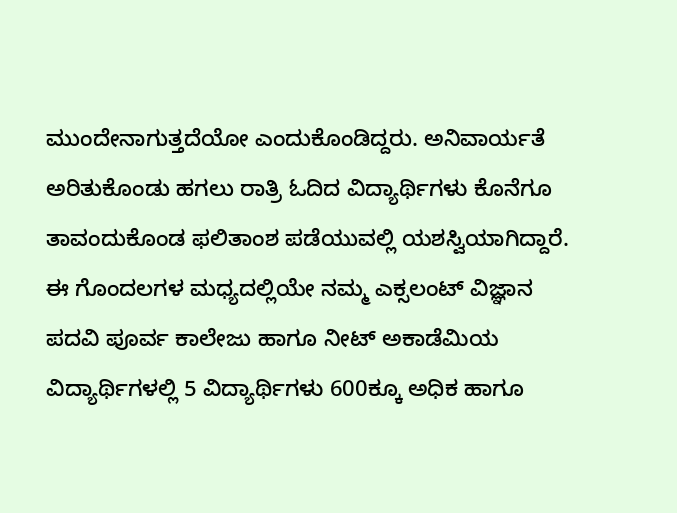ಮುಂದೇನಾಗುತ್ತದೆಯೋ ಎಂದುಕೊಂಡಿದ್ದರು. ಅನಿವಾರ್ಯತೆ ಅರಿತುಕೊಂಡು ಹಗಲು ರಾತ್ರಿ ಓದಿದ ವಿದ್ಯಾರ್ಥಿಗಳು ಕೊನೆಗೂ ತಾವಂದುಕೊಂಡ ಫಲಿತಾಂಶ ಪಡೆಯುವಲ್ಲಿ ಯಶಸ್ವಿಯಾಗಿದ್ದಾರೆ. ಈ ಗೊಂದಲಗಳ ಮಧ್ಯದಲ್ಲಿಯೇ ನಮ್ಮ ಎಕ್ಸಲಂಟ್ ವಿಜ್ಞಾನ ಪದವಿ ಪೂರ್ವ ಕಾಲೇಜು ಹಾಗೂ ನೀಟ್ ಅಕಾಡೆಮಿಯ ವಿದ್ಯಾರ್ಥಿಗಳಲ್ಲಿ 5 ವಿದ್ಯಾರ್ಥಿಗಳು 600ಕ್ಕೂ ಅಧಿಕ ಹಾಗೂ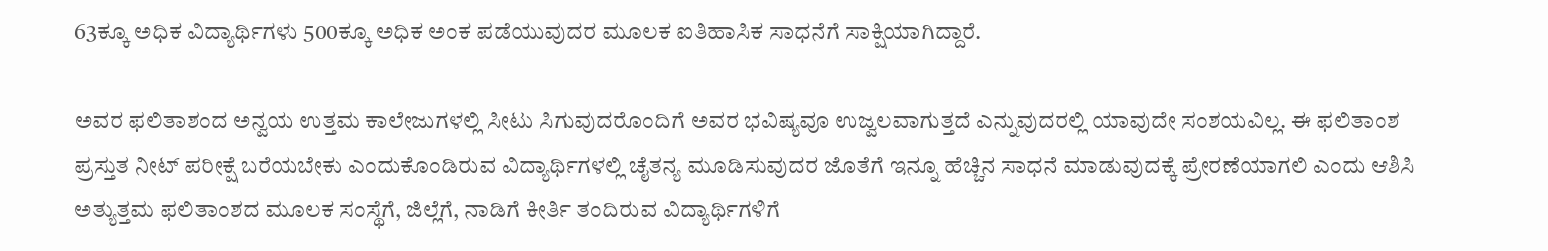63ಕ್ಕೂ ಅಧಿಕ ವಿದ್ಯಾರ್ಥಿಗಳು 500ಕ್ಕೂ ಅಧಿಕ ಅಂಕ ಪಡೆಯುವುದರ ಮೂಲಕ ಐತಿಹಾಸಿಕ ಸಾಧನೆಗೆ ಸಾಕ್ಷಿಯಾಗಿದ್ದಾರೆ.

ಅವರ ಫಲಿತಾಶಂದ ಅನ್ವಯ ಉತ್ತಮ ಕಾಲೇಜುಗಳಲ್ಲಿ ಸೀಟು ಸಿಗುವುದರೊಂದಿಗೆ ಅವರ ಭವಿಷ್ಯವೂ ಉಜ್ವಲವಾಗುತ್ತದೆ ಎನ್ನುವುದರಲ್ಲಿ ಯಾವುದೇ ಸಂಶಯವಿಲ್ಲ. ಈ ಫಲಿತಾಂಶ ಪ್ರಸ್ತುತ ನೀಟ್ ಪರೀಕ್ಷೆ ಬರೆಯಬೇಕು ಎಂದುಕೊಂಡಿರುವ ವಿದ್ಯಾರ್ಥಿಗಳಲ್ಲಿ ಚೈತನ್ಯ ಮೂಡಿಸುವುದರ ಜೊತೆಗೆ ಇನ್ನೂ ಹೆಚ್ಚಿನ ಸಾಧನೆ ಮಾಡುವುದಕ್ಕೆ ಪ್ರೇರಣೆಯಾಗಲಿ ಎಂದು ಆಶಿಸಿ ಅತ್ಯುತ್ತಮ ಫಲಿತಾಂಶದ ಮೂಲಕ ಸಂಸ್ಥೆಗೆ, ಜಿಲ್ಲೆಗೆ, ನಾಡಿಗೆ ಕೀರ್ತಿ ತಂದಿರುವ ವಿದ್ಯಾರ್ಥಿಗಳಿಗೆ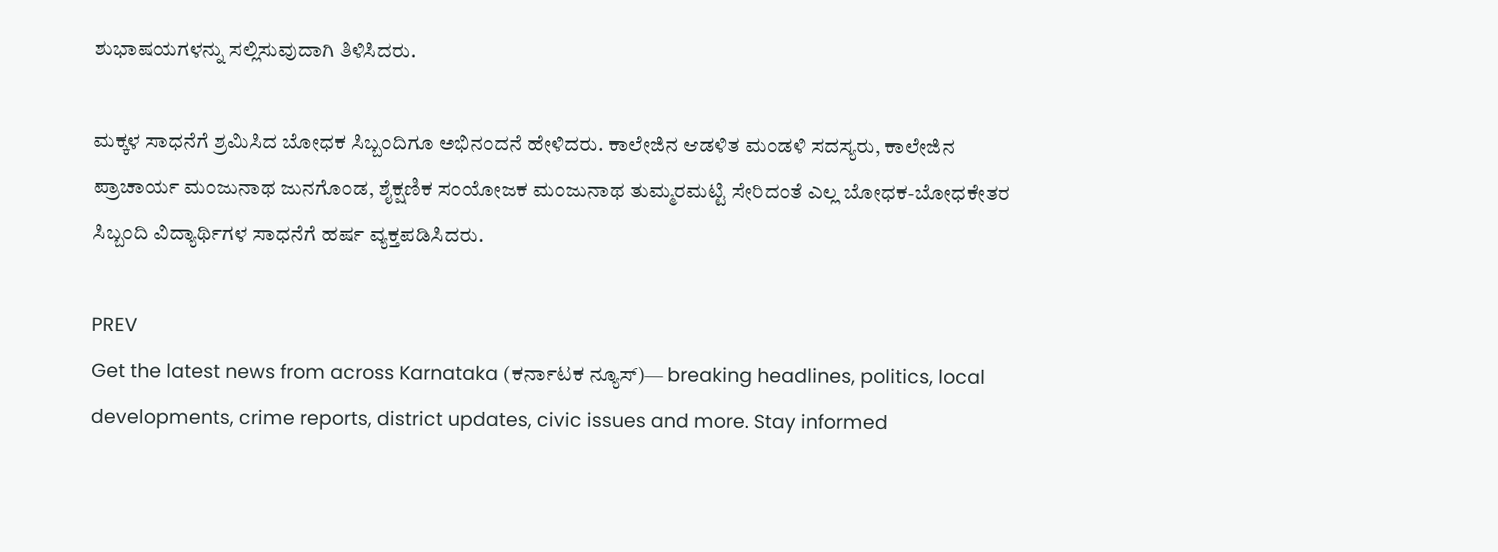ಶುಭಾಷಯಗಳನ್ನು ಸಲ್ಲಿಸುವುದಾಗಿ ತಿಳಿಸಿದರು.

ಮಕ್ಕಳ ಸಾಧನೆಗೆ ಶ್ರಮಿಸಿದ ಬೋಧಕ ಸಿಬ್ಬಂದಿಗೂ ಅಭಿನಂದನೆ ಹೇಳಿದರು. ಕಾಲೇಜಿನ ಆಡಳಿತ ಮಂಡಳಿ ಸದಸ್ಯರು, ಕಾಲೇಜಿನ ಪ್ರಾಚಾರ್ಯ ಮಂಜುನಾಥ ಜುನಗೊಂಡ, ಶೈಕ್ಷಣಿಕ ಸಂಯೋಜಕ ಮಂಜುನಾಥ ತುಮ್ಮರಮಟ್ಟಿ ಸೇರಿದಂತೆ ಎಲ್ಲ ಬೋಧಕ-ಬೋಧಕೇತರ ಸಿಬ್ಬಂದಿ ವಿದ್ಯಾರ್ಥಿಗಳ ಸಾಧನೆಗೆ ಹರ್ಷ ವ್ಯಕ್ತಪಡಿಸಿದರು.

PREV
Get the latest news from across Karnataka (ಕರ್ನಾಟಕ ನ್ಯೂಸ್)— breaking headlines, politics, local developments, crime reports, district updates, civic issues and more. Stay informed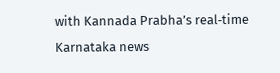with Kannada Prabha’s real‑time Karnataka news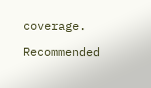coverage.

Recommended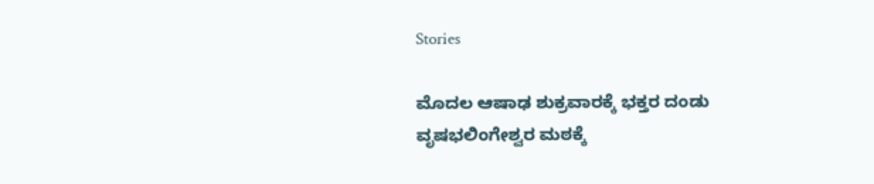Stories

ಮೊದಲ ಆಷಾಢ ಶುಕ್ರವಾರಕ್ಕೆ ಭಕ್ತರ ದಂಡು
ವೃಷಭಲಿಂಗೇಶ್ವರ ಮಠಕ್ಕೆ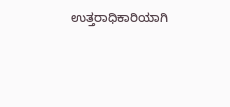ಉತ್ತರಾಧಿಕಾರಿಯಾಗಿ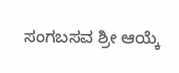ಸಂಗಬಸವ ಶ್ರೀ ಆಯ್ಕೆ